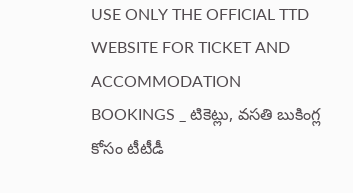USE ONLY THE OFFICIAL TTD WEBSITE FOR TICKET AND ACCOMMODATION BOOKINGS _ టికెట్లు, వసతి బుకింగ్ల కోసం టీటీడీ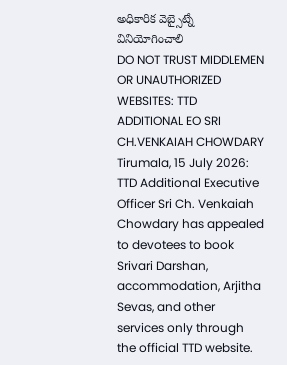అధికారిక వెబ్సైట్నే వినియోగించాలి
DO NOT TRUST MIDDLEMEN OR UNAUTHORIZED WEBSITES: TTD ADDITIONAL EO SRI CH.VENKAIAH CHOWDARY
Tirumala, 15 July 2026: TTD Additional Executive Officer Sri Ch. Venkaiah Chowdary has appealed to devotees to book Srivari Darshan, accommodation, Arjitha Sevas, and other services only through the official TTD website.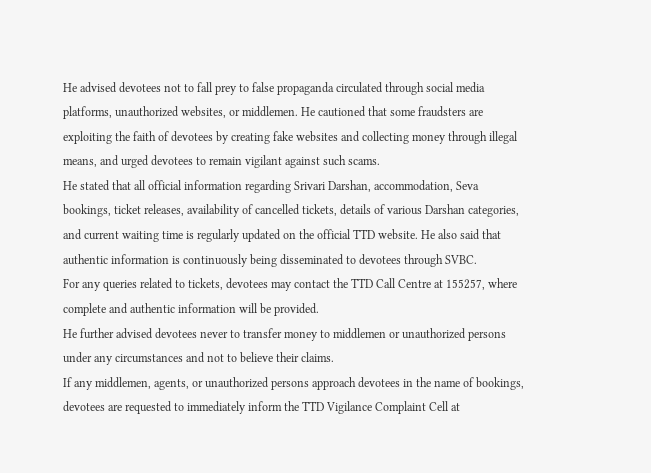He advised devotees not to fall prey to false propaganda circulated through social media platforms, unauthorized websites, or middlemen. He cautioned that some fraudsters are exploiting the faith of devotees by creating fake websites and collecting money through illegal means, and urged devotees to remain vigilant against such scams.
He stated that all official information regarding Srivari Darshan, accommodation, Seva bookings, ticket releases, availability of cancelled tickets, details of various Darshan categories, and current waiting time is regularly updated on the official TTD website. He also said that authentic information is continuously being disseminated to devotees through SVBC.
For any queries related to tickets, devotees may contact the TTD Call Centre at 155257, where complete and authentic information will be provided.
He further advised devotees never to transfer money to middlemen or unauthorized persons under any circumstances and not to believe their claims.
If any middlemen, agents, or unauthorized persons approach devotees in the name of bookings, devotees are requested to immediately inform the TTD Vigilance Complaint Cell at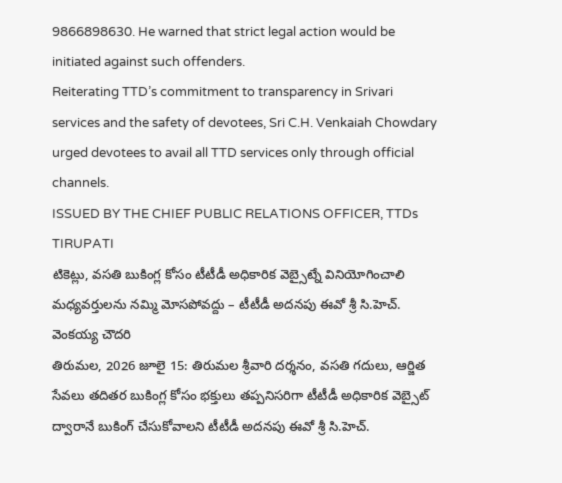9866898630. He warned that strict legal action would be initiated against such offenders.
Reiterating TTD’s commitment to transparency in Srivari services and the safety of devotees, Sri C.H. Venkaiah Chowdary urged devotees to avail all TTD services only through official channels.
ISSUED BY THE CHIEF PUBLIC RELATIONS OFFICER, TTDs TIRUPATI
టికెట్లు, వసతి బుకింగ్ల కోసం టీటీడీ అధికారిక వెబ్సైట్నే వినియోగించాలి
మధ్యవర్తులను నమ్మి మోసపోవద్దు – టీటీడీ అదనపు ఈవో శ్రీ సి.హెచ్. వెంకయ్య చౌదరి
తిరుమల, 2026 జూలై 15: తిరుమల శ్రీవారి దర్శనం, వసతి గదులు, ఆర్జిత సేవలు తదితర బుకింగ్ల కోసం భక్తులు తప్పనిసరిగా టీటీడీ అధికారిక వెబ్సైట్ ద్వారానే బుకింగ్ చేసుకోవాలని టీటీడీ అదనపు ఈవో శ్రీ సి.హెచ్.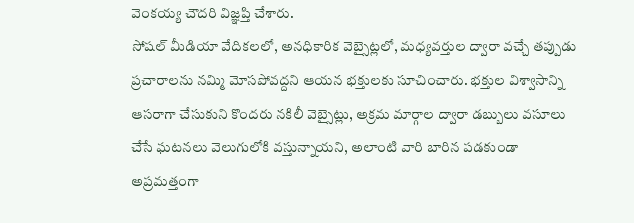వెంకయ్య చౌదరి విజ్ఞప్తి చేశారు.
సోషల్ మీడియా వేదికలలో, అనధికారిక వెబ్సైట్లలో, మధ్యవర్తుల ద్వారా వచ్చే తప్పుడు ప్రచారాలను నమ్మి మోసపోవద్దని ఆయన భక్తులకు సూచించారు. భక్తుల విశ్వాసాన్ని ఆసరాగా చేసుకుని కొందరు నకిలీ వెబ్సైట్లు, అక్రమ మార్గాల ద్వారా డబ్బులు వసూలు చేసే ఘటనలు వెలుగులోకి వస్తున్నాయని, అలాంటి వారి బారిన పడకుండా అప్రమత్తంగా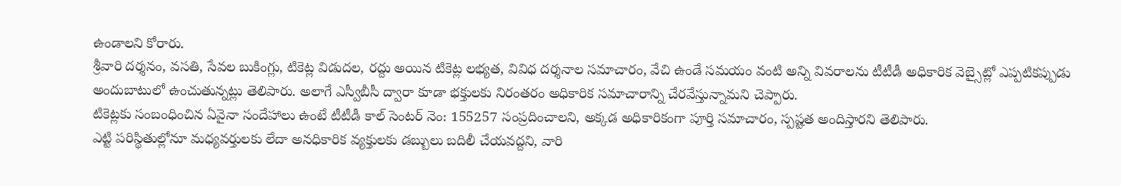ఉండాలని కోరారు.
శ్రీవారి దర్శనం, వసతి, సేవల బుకింగ్లు, టికెట్ల విడుదల, రద్దు అయిన టికెట్ల లభ్యత, వివిధ దర్శనాల సమాచారం, వేచి ఉండే సమయం వంటి అన్ని వివరాలను టీటీడీ అధికారిక వెబ్సైట్లో ఎప్పటికప్పుడు అందుబాటులో ఉంచుతున్నట్లు తెలిపారు. అలాగే ఎస్వీబీసీ ద్వారా కూడా భక్తులకు నిరంతరం అధికారిక సమాచారాన్ని చేరవేస్తున్నామని చెప్పారు.
టికెట్లకు సంబంధించిన ఏవైనా సందేహాలు ఉంటే టీటీడీ కాల్ సెంటర్ నెం: 155257 సంప్రదించాలని, అక్కడ అధికారికంగా పూర్తి సమాచారం, స్పష్టత అందిస్తారని తెలిపారు.
ఎట్టి పరిస్థితుల్లోనూ మధ్యవర్తులకు లేదా అనధికారిక వ్యక్తులకు డబ్బులు బదిలీ చేయవద్దని, వారి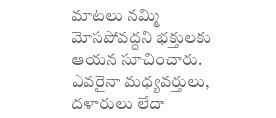మాటలు నమ్మి మోసపోవద్దని భక్తులకు ఆయన సూచించారు.
ఎవరైనా మధ్యవర్తులు, దళారులు లేదా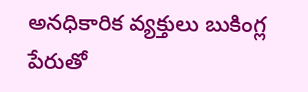అనధికారిక వ్యక్తులు బుకింగ్ల పేరుతో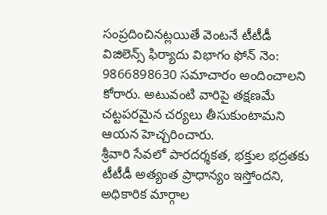సంప్రదించినట్లయితే వెంటనే టీటీడీ విజిలెన్స్ ఫిర్యాదు విభాగం ఫోన్ నెం: 9866898630 సమాచారం అందించాలని కోరారు. అటువంటి వారిపై తక్షణమే చట్టపరమైన చర్యలు తీసుకుంటామని ఆయన హెచ్చరించారు.
శ్రీవారి సేవలో పారదర్శకత, భక్తుల భద్రతకు టీటీడీ అత్యంత ప్రాధాన్యం ఇస్తోందని, అధికారిక మార్గాల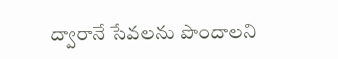ద్వారానే సేవలను పొందాలని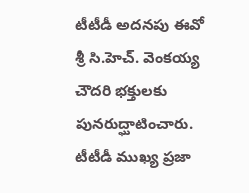టీటీడీ అదనపు ఈవో శ్రీ సి.హెచ్. వెంకయ్య చౌదరి భక్తులకు పునరుద్ఘాటించారు.
టీటీడీ ముఖ్య ప్రజా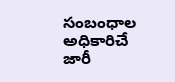సంబంధాల అధికారిచే జారీ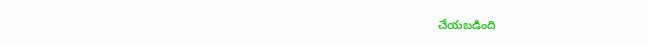చేయబడింది